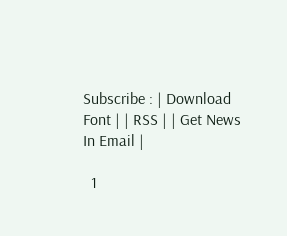Subscribe : | Download Font | | RSS | | Get News In Email |

  1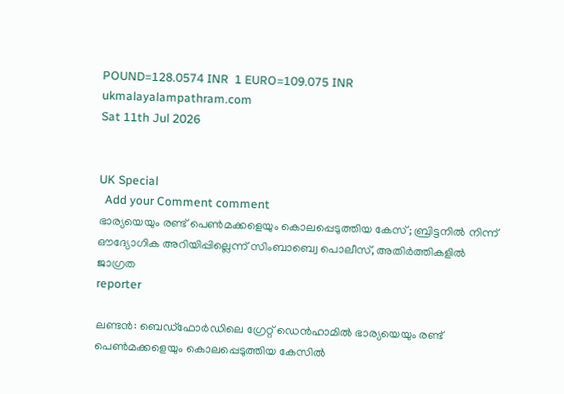POUND=128.0574 INR  1 EURO=109.075 INR
ukmalayalampathram.com
Sat 11th Jul 2026


UK Special
  Add your Comment comment
ഭാര്യയെയും രണ്ട് പെണ്‍മക്കളെയും കൊലപ്പെടുത്തിയ കേസ്; ബ്രിട്ടനില്‍ നിന്ന് ഔദ്യോഗിക അറിയിപ്പില്ലെന്ന് സിംബാബ്വെ പൊലീസ്, അതിര്‍ത്തികളില്‍ ജാഗ്രത
reporter

ലണ്ടന്‍: ബെഡ്ഫോര്‍ഡിലെ ഗ്രേറ്റ് ഡെന്‍ഹാമില്‍ ഭാര്യയെയും രണ്ട് പെണ്‍മക്കളെയും കൊലപ്പെടുത്തിയ കേസില്‍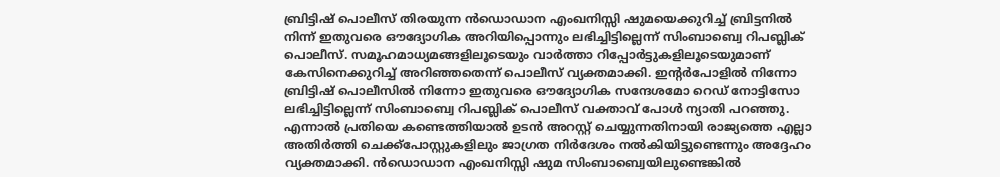ബ്രിട്ടിഷ് പൊലീസ് തിരയുന്ന ന്‍ഡൊഡാന എംഖനിസ്സി ഷുമയെക്കുറിച്ച് ബ്രിട്ടനില്‍ നിന്ന് ഇതുവരെ ഔദ്യോഗിക അറിയിപ്പൊന്നും ലഭിച്ചിട്ടില്ലെന്ന് സിംബാബ്വെ റിപബ്ലിക് പൊലീസ്. സമൂഹമാധ്യമങ്ങളിലൂടെയും വാര്‍ത്താ റിപ്പോര്‍ട്ടുകളിലൂടെയുമാണ് കേസിനെക്കുറിച്ച് അറിഞ്ഞതെന്ന് പൊലീസ് വ്യക്തമാക്കി. ഇന്റര്‍പോളില്‍ നിന്നോ ബ്രിട്ടിഷ് പൊലീസില്‍ നിന്നോ ഇതുവരെ ഔദ്യോഗിക സന്ദേശമോ റെഡ് നോട്ടിസോ ലഭിച്ചിട്ടില്ലെന്ന് സിംബാബ്വെ റിപബ്ലിക് പൊലീസ് വക്താവ് പോള്‍ ന്യാതി പറഞ്ഞു. എന്നാല്‍ പ്രതിയെ കണ്ടെത്തിയാല്‍ ഉടന്‍ അറസ്റ്റ് ചെയ്യുന്നതിനായി രാജ്യത്തെ എല്ലാ അതിര്‍ത്തി ചെക്ക്പോസ്റ്റുകളിലും ജാഗ്രത നിര്‍ദേശം നല്‍കിയിട്ടുണ്ടെന്നും അദ്ദേഹം വ്യക്തമാക്കി. ന്‍ഡൊഡാന എംഖനിസ്സി ഷുമ സിംബാബ്വെയിലുണ്ടെങ്കില്‍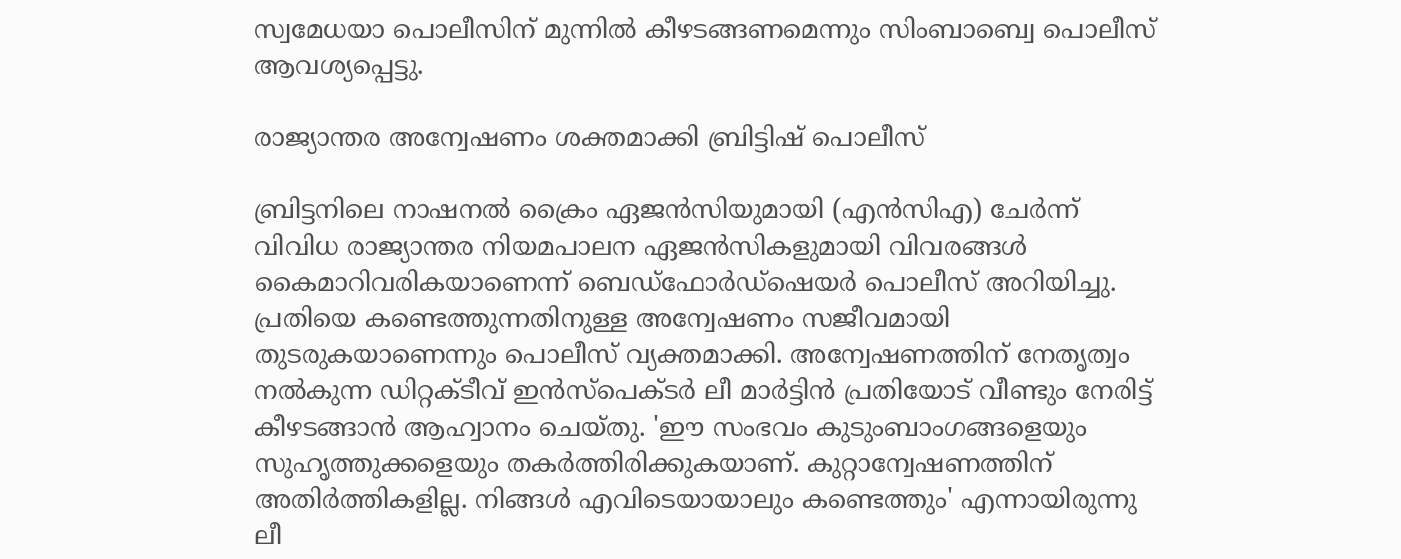സ്വമേധയാ പൊലീസിന് മുന്നില്‍ കീഴടങ്ങണമെന്നും സിംബാബ്വെ പൊലീസ് ആവശ്യപ്പെട്ടു.

രാജ്യാന്തര അന്വേഷണം ശക്തമാക്കി ബ്രിട്ടിഷ് പൊലീസ്

ബ്രിട്ടനിലെ നാഷനല്‍ ക്രൈം ഏജന്‍സിയുമായി (എന്‍സിഎ) ചേര്‍ന്ന് വിവിധ രാജ്യാന്തര നിയമപാലന ഏജന്‍സികളുമായി വിവരങ്ങള്‍ കൈമാറിവരികയാണെന്ന് ബെഡ്ഫോര്‍ഡ്‌ഷെയര്‍ പൊലീസ് അറിയിച്ചു. പ്രതിയെ കണ്ടെത്തുന്നതിനുള്ള അന്വേഷണം സജീവമായി തുടരുകയാണെന്നും പൊലീസ് വ്യക്തമാക്കി. അന്വേഷണത്തിന് നേതൃത്വം നല്‍കുന്ന ഡിറ്റക്ടീവ് ഇന്‍സ്‌പെക്ടര്‍ ലീ മാര്‍ട്ടിന്‍ പ്രതിയോട് വീണ്ടും നേരിട്ട് കീഴടങ്ങാന്‍ ആഹ്വാനം ചെയ്തു. 'ഈ സംഭവം കുടുംബാംഗങ്ങളെയും സുഹൃത്തുക്കളെയും തകര്‍ത്തിരിക്കുകയാണ്. കുറ്റാന്വേഷണത്തിന് അതിര്‍ത്തികളില്ല. നിങ്ങള്‍ എവിടെയായാലും കണ്ടെത്തും' എന്നായിരുന്നു ലീ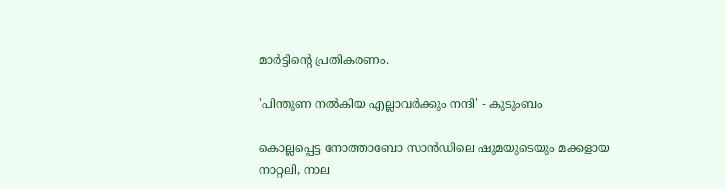മാര്‍ട്ടിന്റെ പ്രതികരണം.

'പിന്തുണ നല്‍കിയ എല്ലാവര്‍ക്കും നന്ദി' - കുടുംബം

കൊല്ലപ്പെട്ട നോത്താബോ സാന്‍ഡിലെ ഷുമയുടെയും മക്കളായ നാറ്റലി, നാല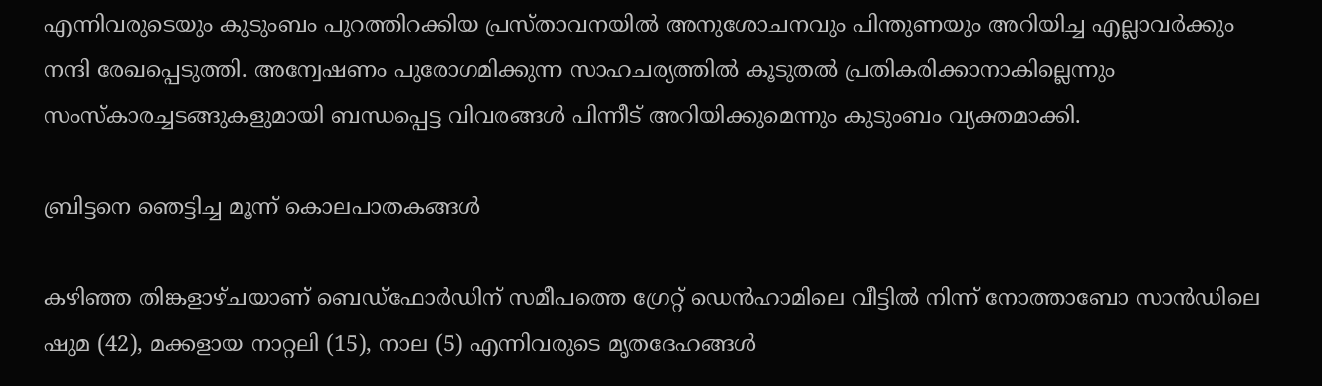എന്നിവരുടെയും കുടുംബം പുറത്തിറക്കിയ പ്രസ്താവനയില്‍ അനുശോചനവും പിന്തുണയും അറിയിച്ച എല്ലാവര്‍ക്കും നന്ദി രേഖപ്പെടുത്തി. അന്വേഷണം പുരോഗമിക്കുന്ന സാഹചര്യത്തില്‍ കൂടുതല്‍ പ്രതികരിക്കാനാകില്ലെന്നും സംസ്‌കാരച്ചടങ്ങുകളുമായി ബന്ധപ്പെട്ട വിവരങ്ങള്‍ പിന്നീട് അറിയിക്കുമെന്നും കുടുംബം വ്യക്തമാക്കി.

ബ്രിട്ടനെ ഞെട്ടിച്ച മൂന്ന് കൊലപാതകങ്ങള്‍

കഴിഞ്ഞ തിങ്കളാഴ്ചയാണ് ബെഡ്ഫോര്‍ഡിന് സമീപത്തെ ഗ്രേറ്റ് ഡെന്‍ഹാമിലെ വീട്ടില്‍ നിന്ന് നോത്താബോ സാന്‍ഡിലെ ഷുമ (42), മക്കളായ നാറ്റലി (15), നാല (5) എന്നിവരുടെ മൃതദേഹങ്ങള്‍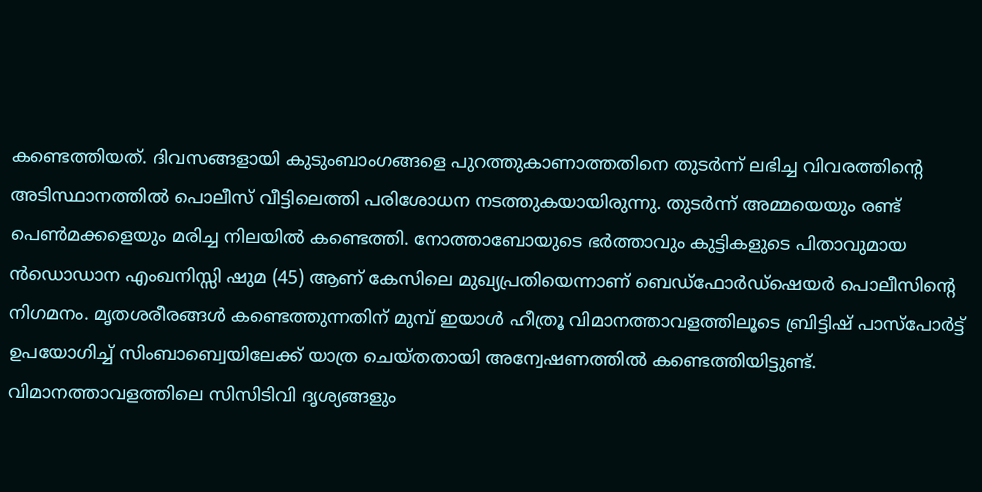കണ്ടെത്തിയത്. ദിവസങ്ങളായി കുടുംബാംഗങ്ങളെ പുറത്തുകാണാത്തതിനെ തുടര്‍ന്ന് ലഭിച്ച വിവരത്തിന്റെ അടിസ്ഥാനത്തില്‍ പൊലീസ് വീട്ടിലെത്തി പരിശോധന നടത്തുകയായിരുന്നു. തുടര്‍ന്ന് അമ്മയെയും രണ്ട് പെണ്‍മക്കളെയും മരിച്ച നിലയില്‍ കണ്ടെത്തി. നോത്താബോയുടെ ഭര്‍ത്താവും കുട്ടികളുടെ പിതാവുമായ ന്‍ഡൊഡാന എംഖനിസ്സി ഷുമ (45) ആണ് കേസിലെ മുഖ്യപ്രതിയെന്നാണ് ബെഡ്ഫോര്‍ഡ്‌ഷെയര്‍ പൊലീസിന്റെ നിഗമനം. മൃതശരീരങ്ങള്‍ കണ്ടെത്തുന്നതിന് മുമ്പ് ഇയാള്‍ ഹീത്രൂ വിമാനത്താവളത്തിലൂടെ ബ്രിട്ടിഷ് പാസ്പോര്‍ട്ട് ഉപയോഗിച്ച് സിംബാബ്വെയിലേക്ക് യാത്ര ചെയ്തതായി അന്വേഷണത്തില്‍ കണ്ടെത്തിയിട്ടുണ്ട്. വിമാനത്താവളത്തിലെ സിസിടിവി ദൃശ്യങ്ങളും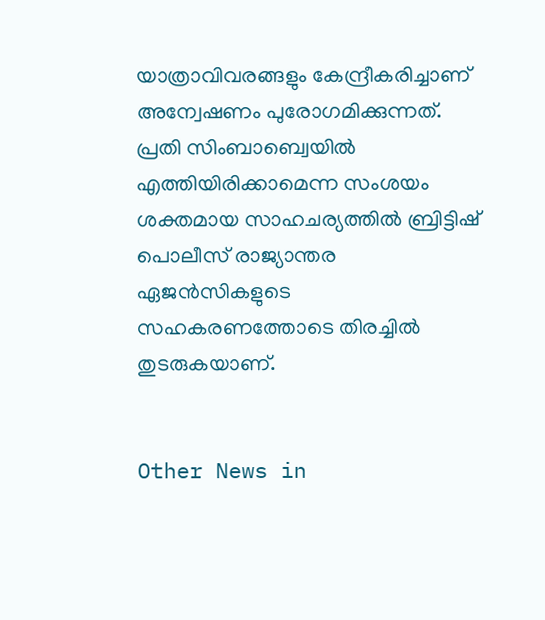യാത്രാവിവരങ്ങളും കേന്ദ്രീകരിച്ചാണ് അന്വേഷണം പുരോഗമിക്കുന്നത്. പ്രതി സിംബാബ്വെയില്‍ എത്തിയിരിക്കാമെന്ന സംശയം ശക്തമായ സാഹചര്യത്തില്‍ ബ്രിട്ടിഷ് പൊലീസ് രാജ്യാന്തര ഏജന്‍സികളുടെ സഹകരണത്തോടെ തിരച്ചില്‍ തുടരുകയാണ്.


Other News in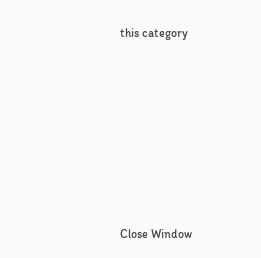this category








Close Window